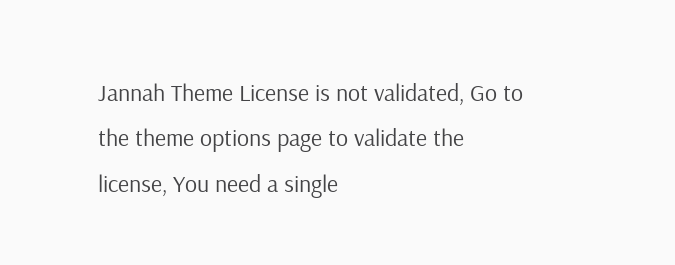Jannah Theme License is not validated, Go to the theme options page to validate the license, You need a single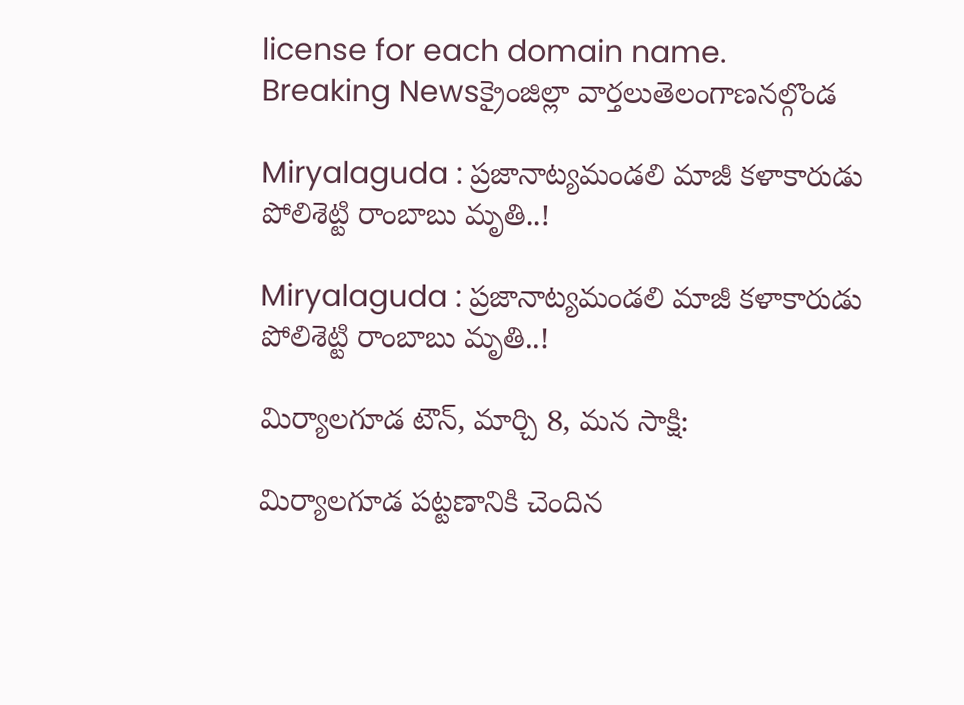license for each domain name.
Breaking Newsక్రైంజిల్లా వార్తలుతెలంగాణనల్గొండ

Miryalaguda : ప్రజానాట్యమండలి మాజీ కళాకారుడు పోలిశెట్టి రాంబాబు మృతి..!

Miryalaguda : ప్రజానాట్యమండలి మాజీ కళాకారుడు పోలిశెట్టి రాంబాబు మృతి..!

మిర్యాలగూడ టౌన్, మార్చి 8, మన సాక్షి:

మిర్యాలగూడ పట్టణానికి చెందిన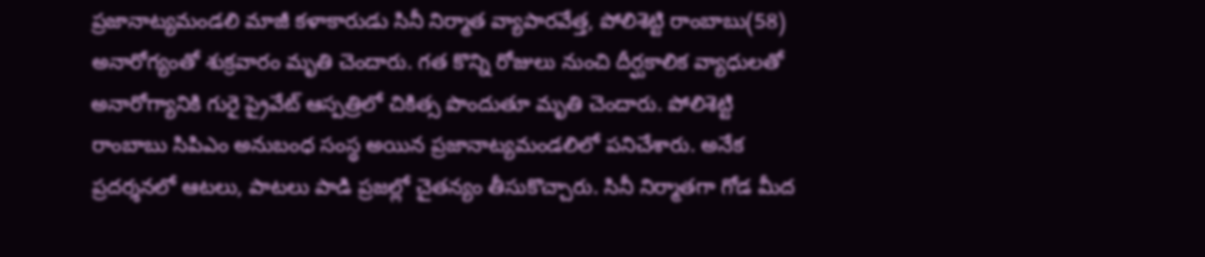ప్రజానాట్యమండలి మాజీ కళాకారుడు సినీ నిర్మాత వ్యాపారవేత్త, పోలిశెట్టి రాంబాబు(58) అనారోగ్యంతో శుక్రవారం మృతి చెందారు. గత కొన్ని రోజులు నుంచి దీర్ఘకాలిక వ్యాధులతో అనారోగ్యానికి గురై ప్రైవేట్ ఆస్పత్రిలో చికిత్స పొందుతూ మృతి చెందారు. పోలిశెట్టి రాంబాబు సిపిఎం అనుబంధ సంస్థ అయిన ప్రజానాట్యమండలిలో పనిచేశారు. అనేక ప్రదర్శనలో ఆటలు, పాటలు పాడి ప్రజల్లో చైతన్యం తీసుకొచ్చారు. సినీ నిర్మాతగా గోడ మీద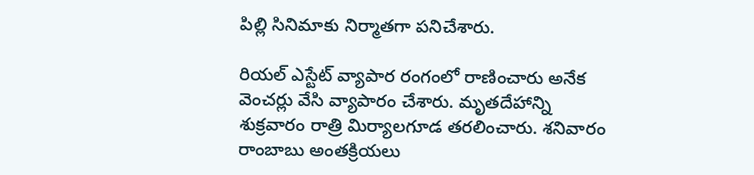పిల్లి సినిమాకు నిర్మాతగా పనిచేశారు.

రియల్ ఎస్టేట్ వ్యాపార రంగంలో రాణించారు అనేక వెంచర్లు వేసి వ్యాపారం చేశారు. మృతదేహాన్ని శుక్రవారం రాత్రి మిర్యాలగూడ తరలించారు. శనివారం రాంబాబు అంతక్రియలు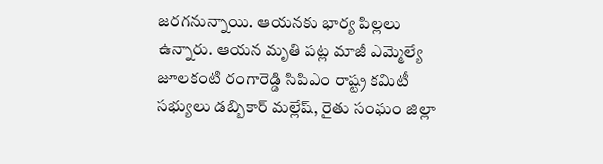జరగనున్నాయి. ఆయనకు భార్య పిల్లలు ఉన్నారు. ఆయన మృతి పట్ల మాజీ ఎమ్మెల్యే జూలకంటి రంగారెడ్డి సిపిఎం రాష్ట్ర కమిటీ సభ్యులు డబ్బికార్ మల్లేష్, రైతు సంఘం జిల్లా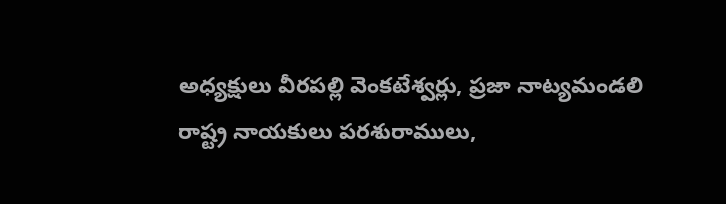అధ్యక్షులు వీరపల్లి వెంకటేశ్వర్లు, ప్రజా నాట్యమండలి రాష్ట్ర నాయకులు పరశురాములు,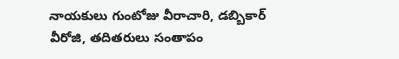నాయకులు గుంటోజు వీరాచారి, డబ్బికార్ వీరోజి, తదితరులు సంతాపం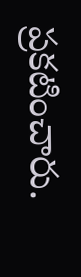ప్రకటించారు.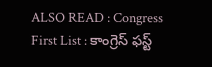ALSO READ : Congress First List : కాంగ్రెస్ ఫస్ట్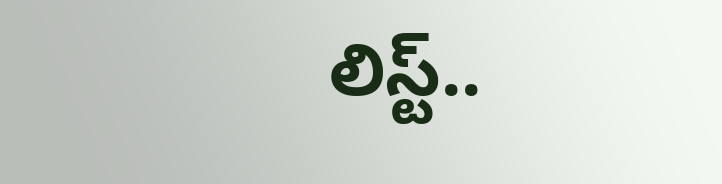లిస్ట్..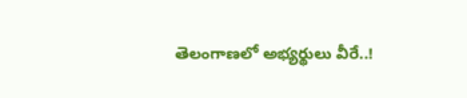తెలంగాణలో అభ్యర్థులు వీరే..!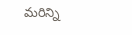మరిన్ని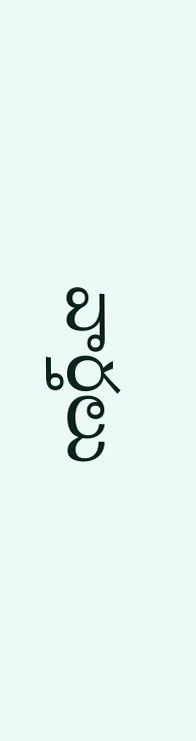వార్తలు